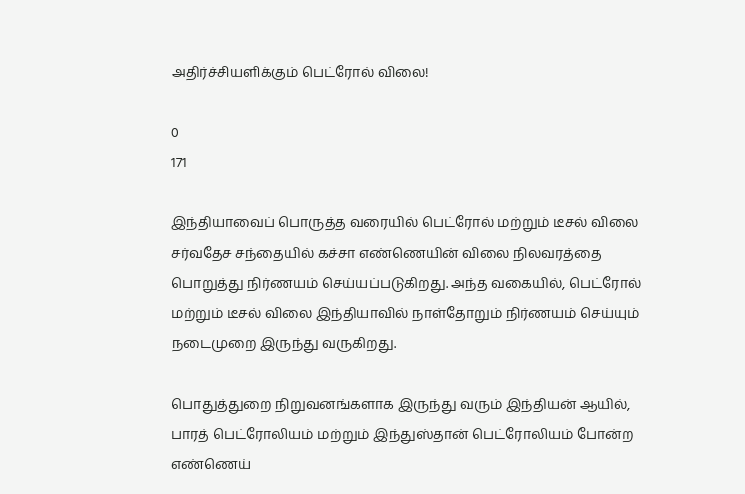அதிர்ச்சியளிக்கும் பெட்ரோல் விலை!

0
171

இந்தியாவைப் பொருத்த வரையில் பெட்ரோல் மற்றும் டீசல் விலை சர்வதேச சந்தையில் கச்சா எண்ணெயின் விலை நிலவரத்தை பொறுத்து நிர்ணயம் செய்யப்படுகிறது. அந்த வகையில், பெட்ரோல் மற்றும் டீசல் விலை இந்தியாவில் நாள்தோறும் நிர்ணயம் செய்யும் நடைமுறை இருந்து வருகிறது.

பொதுத்துறை நிறுவனங்களாக இருந்து வரும் இந்தியன் ஆயில், பாரத் பெட்ரோலியம் மற்றும் இந்துஸ்தான் பெட்ரோலியம் போன்ற எண்ணெய்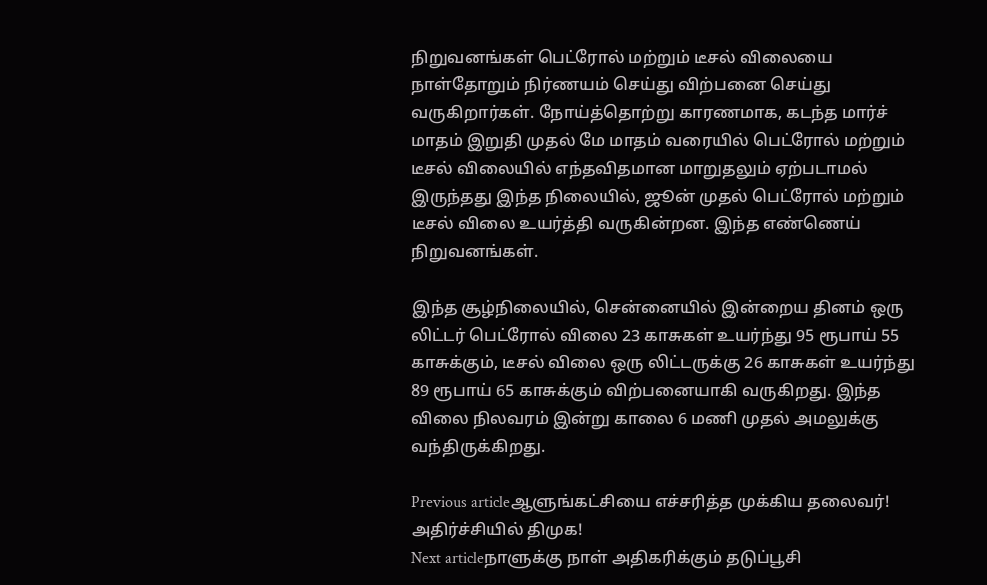நிறுவனங்கள் பெட்ரோல் மற்றும் டீசல் விலையை நாள்தோறும் நிர்ணயம் செய்து விற்பனை செய்து வருகிறார்கள். நோய்த்தொற்று காரணமாக, கடந்த மார்ச் மாதம் இறுதி முதல் மே மாதம் வரையில் பெட்ரோல் மற்றும் டீசல் விலையில் எந்தவிதமான மாறுதலும் ஏற்படாமல் இருந்தது இந்த நிலையில், ஜூன் முதல் பெட்ரோல் மற்றும் டீசல் விலை உயர்த்தி வருகின்றன. இந்த எண்ணெய் நிறுவனங்கள்.

இந்த சூழ்நிலையில், சென்னையில் இன்றைய தினம் ஒரு லிட்டர் பெட்ரோல் விலை 23 காசுகள் உயர்ந்து 95 ரூபாய் 55 காசுக்கும், டீசல் விலை ஒரு லிட்டருக்கு 26 காசுகள் உயர்ந்து 89 ரூபாய் 65 காசுக்கும் விற்பனையாகி வருகிறது. இந்த விலை நிலவரம் இன்று காலை 6 மணி முதல் அமலுக்கு வந்திருக்கிறது.

Previous articleஆளுங்கட்சியை எச்சரித்த முக்கிய தலைவர்! அதிர்ச்சியில் திமுக!
Next articleநாளுக்கு நாள் அதிகரிக்கும் தடுப்பூசி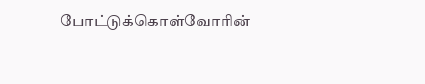போட்டுக்கொள்வோரின்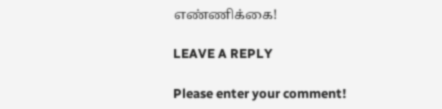எண்ணிக்கை!

LEAVE A REPLY

Please enter your comment!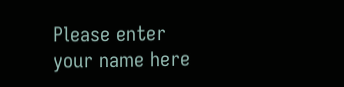Please enter your name here